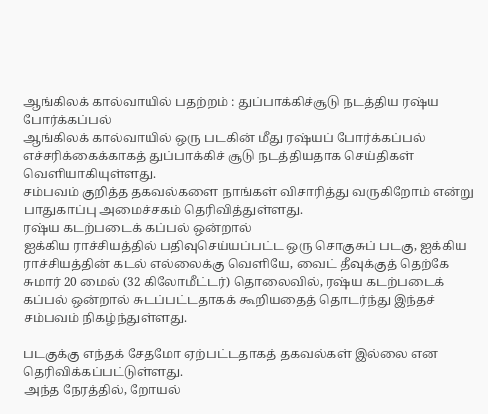ஆங்கிலக் கால்வாயில் பதற்றம் : துப்பாக்கிச்சூடு நடத்திய ரஷ்ய போர்க்கப்பல்
ஆங்கிலக் கால்வாயில் ஒரு படகின் மீது ரஷ்யப் போர்க்கப்பல் எச்சரிக்கைக்காகத் துப்பாக்கிச் சூடு நடத்தியதாக செய்திகள் வெளியாகியுள்ளது.
சம்பவம் குறித்த தகவல்களை நாங்கள் விசாரித்து வருகிறோம் என்று பாதுகாப்பு அமைச்சகம் தெரிவித்துள்ளது.
ரஷ்ய கடற்படைக் கப்பல் ஒன்றால்
ஐக்கிய ராச்சியத்தில் பதிவுசெய்யப்பட்ட ஒரு சொகுசுப் படகு, ஐக்கிய ராச்சியத்தின் கடல் எல்லைக்கு வெளியே, வைட் தீவுக்குத் தெற்கே சுமார் 20 மைல் (32 கிலோமீட்டர்) தொலைவில், ரஷ்ய கடற்படைக் கப்பல் ஒன்றால் சுடப்பட்டதாகக் கூறியதைத் தொடர்ந்து இந்தச் சம்பவம் நிகழ்ந்துள்ளது.

படகுக்கு எந்தக் சேதமோ ஏற்பட்டதாகத் தகவல்கள் இல்லை என தெரிவிக்கப்பட்டுள்ளது.
அந்த நேரத்தில், றோயல்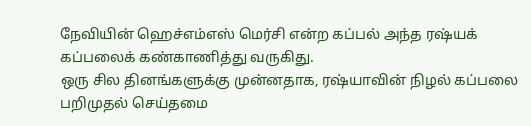நேவியின் ஹெச்எம்எஸ் மெர்சி என்ற கப்பல் அந்த ரஷ்யக் கப்பலைக் கண்காணித்து வருகிது.
ஒரு சில தினங்களுக்கு முன்னதாக, ரஷ்யாவின் நிழல் கப்பலை பறிமுதல் செய்தமை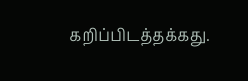கறிப்பிடத்தக்கது.